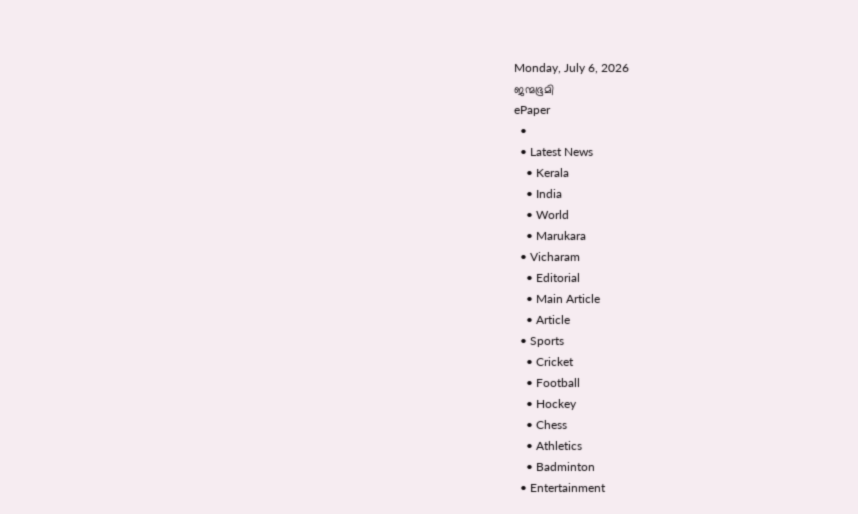Monday, July 6, 2026
ജന്മഭൂമി
ePaper
  •
  • Latest News
    • Kerala
    • India
    • World
    • Marukara
  • Vicharam
    • Editorial
    • Main Article
    • Article
  • Sports
    • Cricket
    • Football
    • Hockey
    • Chess
    • Athletics
    • Badminton
  • Entertainment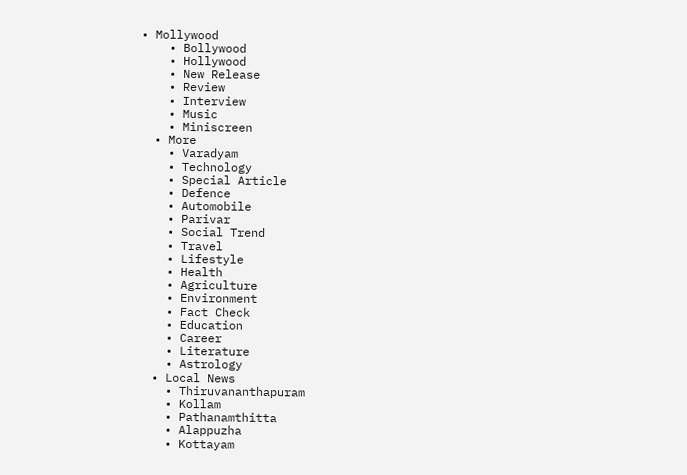• Mollywood
    • Bollywood
    • Hollywood
    • New Release
    • Review
    • Interview
    • Music
    • Miniscreen
  • More
    • Varadyam
    • Technology
    • Special Article
    • Defence
    • Automobile
    • Parivar
    • Social Trend
    • Travel
    • Lifestyle
    • Health
    • Agriculture
    • Environment
    • Fact Check
    • Education
    • Career
    • Literature
    • Astrology
  • Local News
    • Thiruvananthapuram
    • Kollam
    • Pathanamthitta
    • Alappuzha
    • Kottayam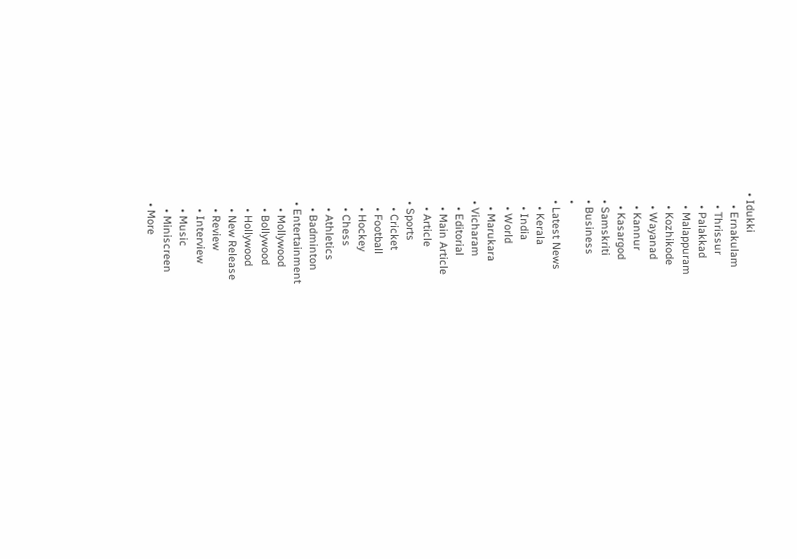• Idukki
    • Ernakulam
    • Thrissur
    • Palakkad
    • Malappuram
    • Kozhikode
    • Wayanad
    • Kannur
    • Kasargod
  • Samskriti
  • Business
  •
  • Latest News
    • Kerala
    • India
    • World
    • Marukara
  • Vicharam
    • Editorial
    • Main Article
    • Article
  • Sports
    • Cricket
    • Football
    • Hockey
    • Chess
    • Athletics
    • Badminton
  • Entertainment
    • Mollywood
    • Bollywood
    • Hollywood
    • New Release
    • Review
    • Interview
    • Music
    • Miniscreen
  • More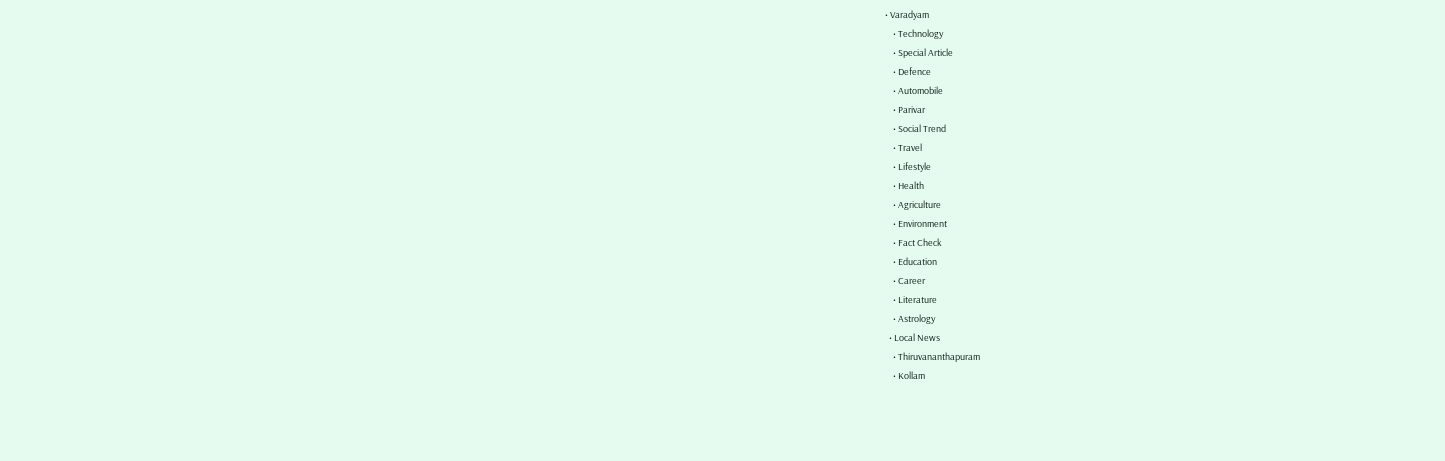• Varadyam
    • Technology
    • Special Article
    • Defence
    • Automobile
    • Parivar
    • Social Trend
    • Travel
    • Lifestyle
    • Health
    • Agriculture
    • Environment
    • Fact Check
    • Education
    • Career
    • Literature
    • Astrology
  • Local News
    • Thiruvananthapuram
    • Kollam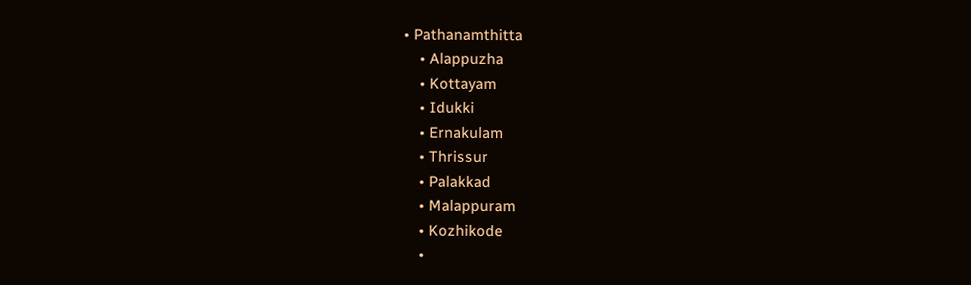• Pathanamthitta
    • Alappuzha
    • Kottayam
    • Idukki
    • Ernakulam
    • Thrissur
    • Palakkad
    • Malappuram
    • Kozhikode
    •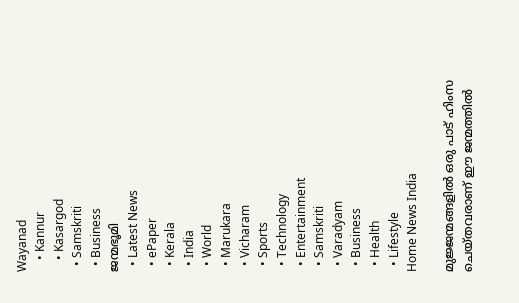Wayanad
    • Kannur
    • Kasargod
  • Samskriti
  • Business
ജന്മഭൂമി
  • Latest News
  • ePaper
  • Kerala
  • India
  • World
  • Marukara
  • Vicharam
  • Sports
  • Technology
  • Entertainment
  • Samskriti
  • Varadyam
  • Business
  • Health
  • Lifestyle
Home News India

മുജ്ജന്മങ്ങളില്‍ ഒരു പാട് ഹിംസ ചെയ്തവരാണ് ഈ ജന്മത്തില്‍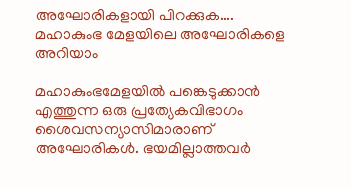അഘോരികളായി പിറക്കുക…. മഹാകുംഭ മേളയിലെ അഘോരികളെ അറിയാം

മഹാകുംഭമേളയില്‍ പങ്കെടുക്കാന്‍ എത്തുന്ന ഒരു പ്രത്യേകവിഭാഗം ശൈവസന്യാസിമാരാണ് അഘോരികള്‍. ഭയമില്ലാത്തവര്‍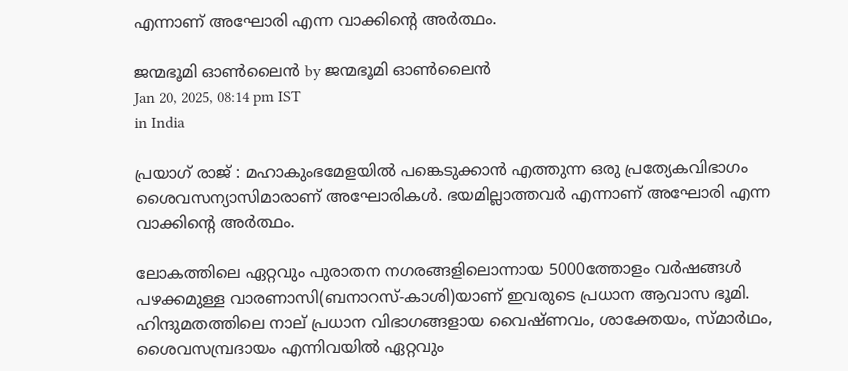എന്നാണ് അഘോരി എന്ന വാക്കിന്റെ അര്‍ത്ഥം.

ജന്മഭൂമി ഓണ്‍ലൈന്‍ by ജന്മഭൂമി ഓണ്‍ലൈന്‍
Jan 20, 2025, 08:14 pm IST
in India

പ്രയാഗ് രാജ് : മഹാകുംഭമേളയില്‍ പങ്കെടുക്കാന്‍ എത്തുന്ന ഒരു പ്രത്യേകവിഭാഗം ശൈവസന്യാസിമാരാണ് അഘോരികള്‍. ഭയമില്ലാത്തവര്‍ എന്നാണ് അഘോരി എന്ന വാക്കിന്റെ അര്‍ത്ഥം.

ലോകത്തിലെ ഏറ്റവും പുരാതന നഗരങ്ങളിലൊന്നായ 5000ത്തോളം വർഷങ്ങൾ പഴക്കമുള്ള വാരണാസി(ബനാറസ്-കാശി)യാണ് ഇവരുടെ പ്രധാന ആവാസ ഭൂമി. ഹിന്ദുമതത്തിലെ നാല് പ്രധാന വിഭാഗങ്ങളായ വൈഷ്ണവം, ശാക്തേയം, സ്മാർഥം, ശൈവസമ്പ്രദായം എന്നിവയിൽ ഏറ്റവും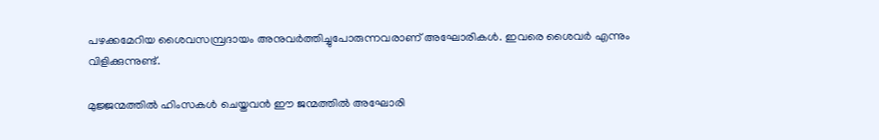പഴക്കമേറിയ ശൈവസമ്പ്രദായം അനുവർത്തിച്ചുപോരുന്നവരാണ് അഘോരികൾ. ഇവരെ ശൈവർ എന്നും വിളിക്കുന്നുണ്ട്.

മുജ്ജന്മത്തില്‍ ഹിംസകള്‍ ചെയ്തവന്‍ ഈ ജന്മത്തില്‍ അഘോരി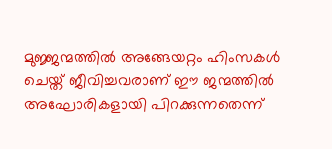മുജ്ജന്മത്തില്‍ അങ്ങേയറ്റം ഹിംസകള്‍ ചെയ്ത് ജീവിച്ചവരാണ് ഈ ജന്മത്തില്‍ അഘോരികളായി പിറക്കുന്നതെന്ന്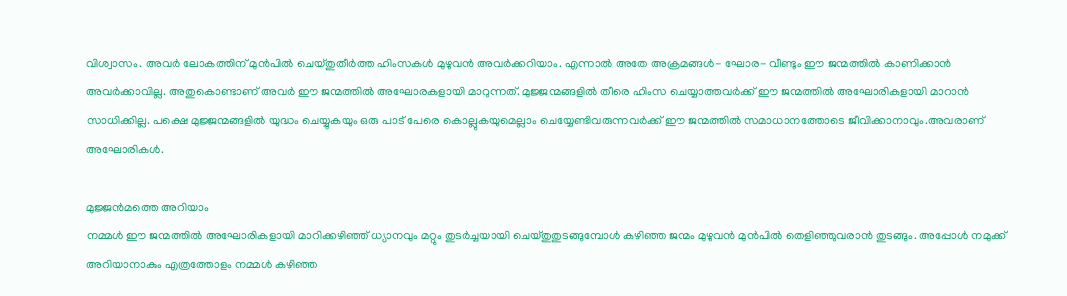വിശ്വാസം. അവര്‍ ലോകത്തിന് മുന്‍പില്‍ ചെയ്തുതീര്‍ത്ത ഹിംസകള്‍ മുഴുവന്‍ അവര്‍ക്കറിയാം. എന്നാല്‍ അതേ അക്രമങ്ങള്‍- ഘോര- വീണ്ടും ഈ ജന്മത്തില്‍ കാണിക്കാന്‍ അവര്‍ക്കാവില്ല. അതുകൊണ്ടാണ് അവര്‍ ഈ ജന്മത്തില്‍ അഘോരകളായി മാറുന്നത്. മുജ്ജന്മങ്ങളില്‍ തീരെ ഹിംസ ചെയ്യാത്തവര്‍ക്ക് ഈ ജന്മത്തില്‍ അഘോരികളായി മാറാന്‍ സാധിക്കില്ല. പക്ഷെ മുജ്ജന്മങ്ങളില്‍ യുദ്ധം ചെയ്യുകയും ഒരു പാട് പേരെ കൊല്ലുകയുമെല്ലാം ചെയ്യേണ്ടിവരുന്നവര്‍ക്ക് ഈ ജന്മത്തില്‍ സമാധാനത്തോടെ ജീവിക്കാനാവും.അവരാണ് അഘോരികള്‍.

മുജ്ജന്‍മത്തെ അറിയാം
നമ്മള്‍ ഈ ജന്മത്തില്‍ അഘോരികളായി മാറിക്കഴിഞ്ഞ് ധ്യാനവും മറ്റും തുടര്‍ച്ചയായി ചെയ്തുതുടങ്ങുമ്പോള്‍ കഴിഞ്ഞ ജന്മം മുഴുവന്‍ മുന്‍പില്‍ തെളിഞ്ഞുവരാന്‍ തുടങ്ങും. അപ്പോള്‍‍ നമുക്ക് അറിയാനാകും എത്രത്തോളം നമ്മള്‍ കഴിഞ്ഞ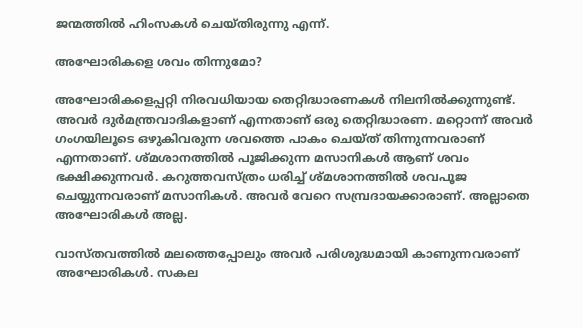ജന്മത്തില്‍ ഹിംസകള്‍ ചെയ്തിരുന്നു എന്ന്.

അഘോരികളെ ശവം തിന്നുമോ?

അഘോരികളെപ്പറ്റി നിരവധിയായ തെറ്റിദ്ധാരണകള്‍ നിലനില്‍ക്കുന്നുണ്ട്. അവര്‍ ദുര്‍മന്ത്രവാദികളാണ് എന്നതാണ് ഒരു തെറ്റിദ്ധാരണ. മറ്റൊന്ന് അവര്‍ ഗംഗയിലൂടെ ഒഴുകിവരുന്ന ശവത്തെ പാകം ചെയ്ത് തിന്നുന്നവരാണ് എന്നതാണ്. ശ്മശാനത്തില്‍ പൂജിക്കുന്ന മസാനികള്‍ ആണ് ശവം ഭക്ഷിക്കുന്നവര്‍. കറുത്തവസ്ത്രം ധരിച്ച് ശ്മശാനത്തില്‍ ശവപൂജ ചെയ്യുന്നവരാണ് മസാനികള്‍. അവര്‍ വേറെ സമ്പ്രദായക്കാരാണ്. അല്ലാതെ അഘോരികള്‍ അല്ല.

വാസ്തവത്തില്‍ മലത്തെപ്പോലും അവര്‍ പരിശുദ്ധമായി കാണുന്നവരാണ് അഘോരികള്‍. സകല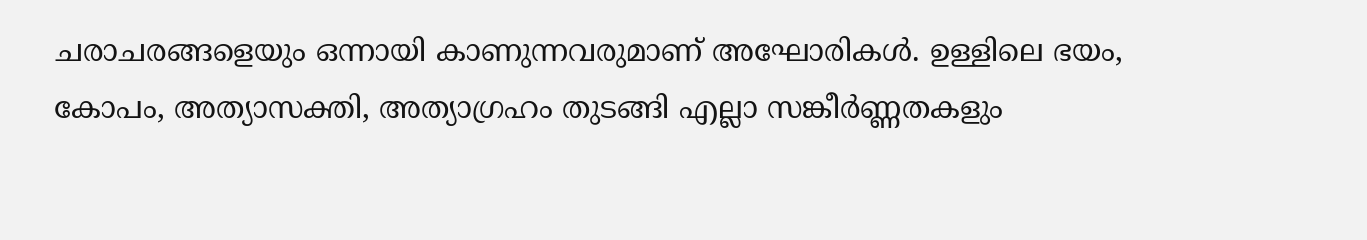ചരാചരങ്ങളെയും ഒന്നായി കാണുന്നവരുമാണ് അഘോരികള്‍. ഉള്ളിലെ ഭയം, കോപം, അത്യാസക്തി, അത്യാഗ്രഹം തുടങ്ങി എല്ലാ സങ്കീര്‍ണ്ണതകളും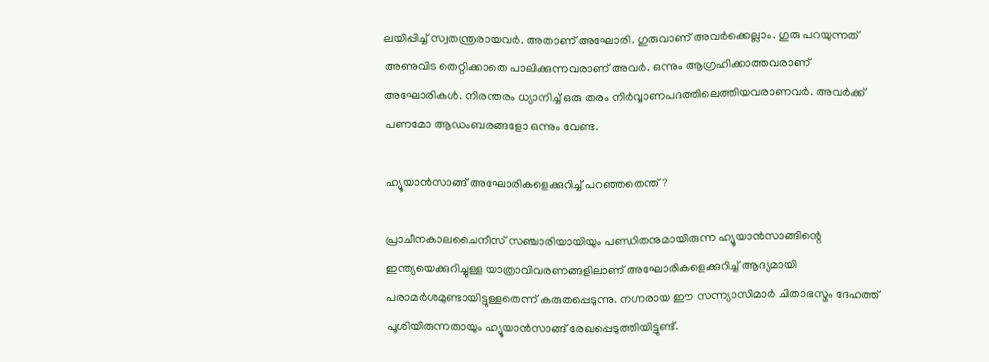ലയിപ്പിച്ച് സ്വതന്ത്രരായവര്‍. അതാണ് അഘോരി. ഗുരുവാണ് അവര്‍ക്കെല്ലാം. ഗുരു പറയുന്നത് അണുവിട തെറ്റിക്കാതെ പാലിക്കുന്നവരാണ് അവര്‍. ഒന്നും ആഗ്രഹിക്കാത്തവരാണ് അഘോരികള്‍. നിരന്തരം ധ്യാനിച്ച് ഒരു തരം നിര്‍വ്വാണപദത്തിലെത്തിയവരാണവര്‍. അവര്‍ക്ക് പണമോ ആഡംബരങ്ങളോ ഒന്നും വേണ്ട.

ഹ്യൂയാൻസാങ്ങ് അഘോരികളെക്കുറിച്ച് പറഞ്ഞതെന്ത്?

പ്രാചീനകാലചൈനീസ് സഞ്ചാരിയായിയും പണ്ഡിതനുമായിരുന്ന ഹ്യൂയാൻസാങ്ങിന്റെ ഇന്ത്യയെക്കുറിച്ചുള്ള യാത്രാവിവരണങ്ങളിലാണ് അഘോരികളെക്കുറിച്ച് ആദ്യമായി പരാമർശമുണ്ടായിട്ടുള്ളതെന്ന് കരുതപ്പെടുന്നു. നഗ്നരായ ഈ സന്ന്യാസിമാർ ചിതാഭസ്മം ദേഹത്ത് പൂശിയിരുന്നതായും ഹ്യൂയാൻസാങ്ങ് രേഖപ്പെടുത്തിയിട്ടുണ്ട്.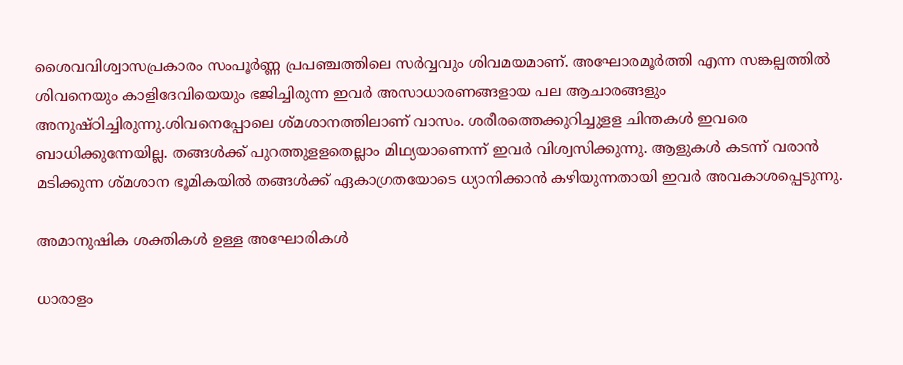ശൈവവിശ്വാസപ്രകാരം സംപൂർണ്ണ പ്രപഞ്ചത്തിലെ സർവ്വവും ശിവമയമാണ്. അഘോരമൂർത്തി എന്ന സങ്കല്പത്തിൽ ശിവനെയും കാളിദേവിയെയും ഭജിച്ചിരുന്ന ഇവർ അസാധാരണങ്ങളായ പല ആചാരങ്ങളും അനുഷ്ഠിച്ചിരുന്നു.ശിവനെപ്പോലെ ശ്മശാനത്തിലാണ് വാസം. ശരീരത്തെക്കുറിച്ചുളള ചിന്തകൾ ഇവരെ ബാധിക്കുന്നേയില്ല. തങ്ങൾക്ക് പുറത്തുളളതെല്ലാം മിഥ്യയാണെന്ന് ഇവർ വിശ്വസിക്കുന്നു. ആളുകൾ കടന്ന് വരാൻ മടിക്കുന്ന ശ്മശാന ഭൂമികയിൽ തങ്ങൾക്ക് ഏകാഗ്രതയോടെ ധ്യാനിക്കാൻ കഴിയുന്നതായി ഇവർ അവകാശപ്പെടുന്നു.

അമാനുഷിക ശക്തികൾ ഉള്ള അഘോരികൾ

ധാരാളം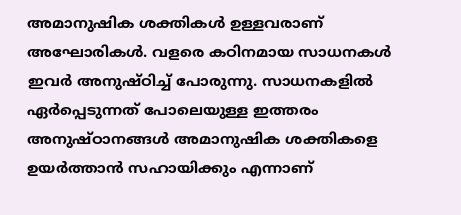അമാനുഷിക ശക്തികൾ ഉള്ളവരാണ്‌ അഘോരികൾ. വളരെ കഠിനമായ സാധനകൾ ഇവർ അനുഷ്ഠിച്ച് പോരുന്നു. സാധനകളിൽ ഏർപ്പെടുന്നത്‌ പോലെയുള്ള ഇത്തരം അനുഷ്‌ഠാനങ്ങൾ അമാനുഷിക ശക്തികളെ ഉയർത്താൻ സഹായിക്കും എന്നാണ്‌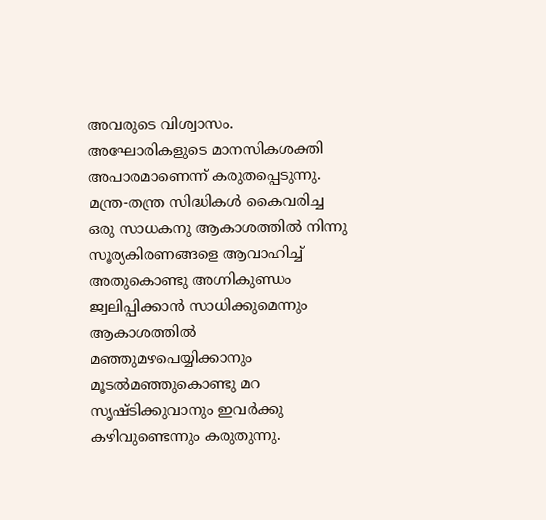അവരുടെ വിശ്വാസം. അഘോരികളുടെ മാനസികശക്തി അപാരമാണെന്ന് കരുതപ്പെടുന്നു. മന്ത്ര-തന്ത്ര സിദ്ധികൾ കൈവരിച്ച ഒരു സാധകനു ആകാശത്തിൽ നിന്നു സൂര്യകിരണങ്ങളെ ആവാഹിച്ച്‌ അതുകൊണ്ടു അഗ്നികുണ്ഡം ജ്വലിപ്പിക്കാൻ സാധിക്കുമെന്നും ആകാശത്തിൽ മഞ്ഞുമഴപെയ്യിക്കാനും മൂടൽമഞ്ഞുകൊണ്ടു മറ സൃഷ്ടിക്കുവാനും ഇവർക്കു കഴിവുണ്ടെന്നും കരുതുന്നു.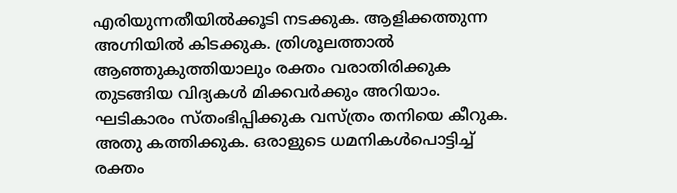എരിയുന്നതീയിൽക്കൂടി നടക്കുക. ആളിക്കത്തുന്ന അഗ്നിയിൽ കിടക്കുക. ത്രിശൂലത്താൽ ആഞ്ഞുകുത്തിയാലും രക്തം വരാതിരിക്കുക തുടങ്ങിയ വിദ്യകൾ മിക്കവർക്കും അറിയാം. ഘടികാരം സ്തംഭിപ്പിക്കുക വസ്ത്രം തനിയെ കീറുക. അതു കത്തിക്കുക. ഒരാളുടെ ധമനികൾപൊട്ടിച്ച്‌ രക്തം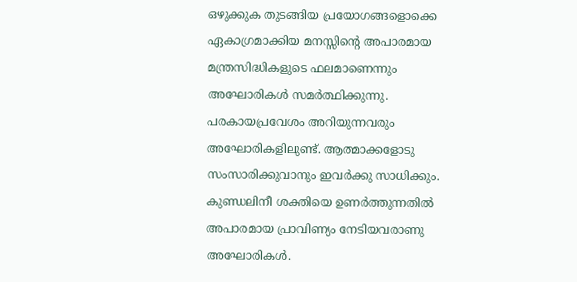ഒഴുക്കുക തുടങ്ങിയ പ്രയോഗങ്ങളൊക്കെ ഏകാഗ്രമാക്കിയ മനസ്സിന്റെ അപാരമായ മന്ത്രസിദ്ധികളുടെ ഫലമാണെന്നും അഘോരികൾ സമർത്ഥിക്കുന്നു. പരകായപ്രവേശം അറിയുന്നവരും അഘോരികളിലുണ്ട്‌. ആത്മാക്കളോടു സംസാരിക്കുവാനും ഇവർക്കു സാധിക്കും. കുണ്ഡലിനീ ശക്തിയെ ഉണർത്തുന്നതിൽ അപാരമായ പ്രാവിണ്യം നേടിയവരാണു അഘോരികൾ.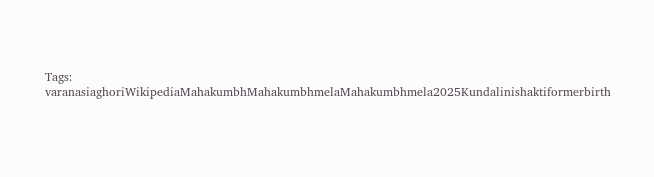Tags: varanasiaghoriWikipediaMahakumbhMahakumbhmelaMahakumbhmela2025Kundalinishaktiformerbirth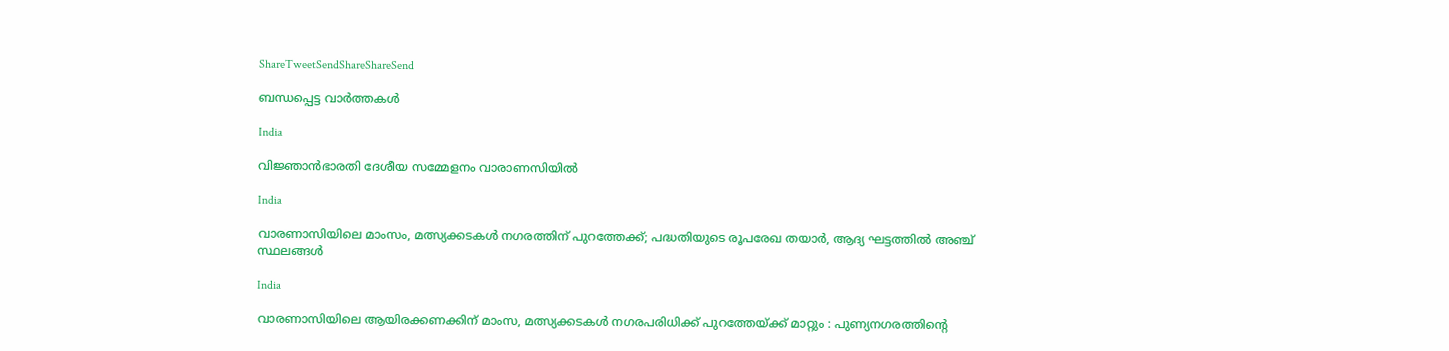ShareTweetSendShareShareSend

ബന്ധപ്പെട്ട വാര്‍ത്തകള്‍

India

വിജ്ഞാന്‍ഭാരതി ദേശീയ സമ്മേളനം വാരാണസിയില്‍

India

വാരണാസിയിലെ മാംസം, മത്സ്യക്കടകൾ നഗരത്തിന് പുറത്തേക്ക്; പദ്ധതിയുടെ രൂപരേഖ തയാർ, ആദ്യ ഘട്ടത്തിൽ അഞ്ച് സ്ഥലങ്ങൾ

India

വാരണാസിയിലെ ആയിരക്കണക്കിന് മാംസ, മത്സ്യക്കടകൾ നഗരപരിധിക്ക് പുറത്തേയ്‌ക്ക് മാറ്റും : പുണ്യനഗരത്തിന്റെ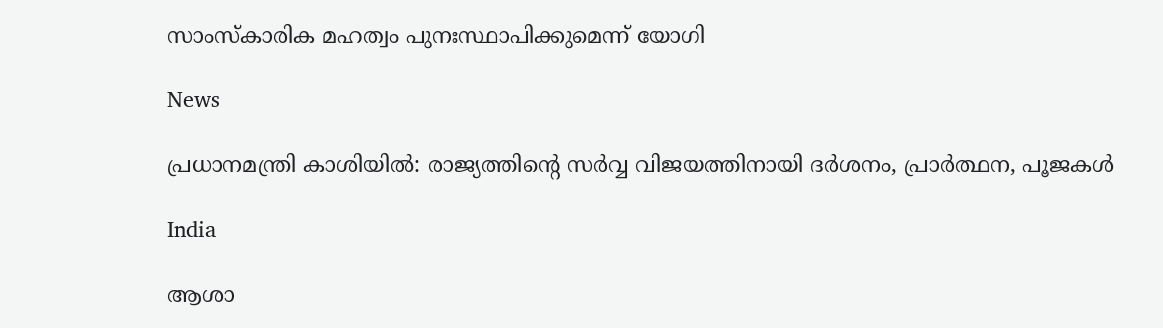സാംസ്കാരിക മഹത്വം പുനഃസ്ഥാപിക്കുമെന്ന് യോഗി

News

പ്രധാനമന്ത്രി കാശിയിൽ: രാജ്യത്തിന്റെ സർവ്വ വിജയത്തിനായി ദർശനം, പ്രാർത്ഥന, പൂജകൾ

India

ആശാ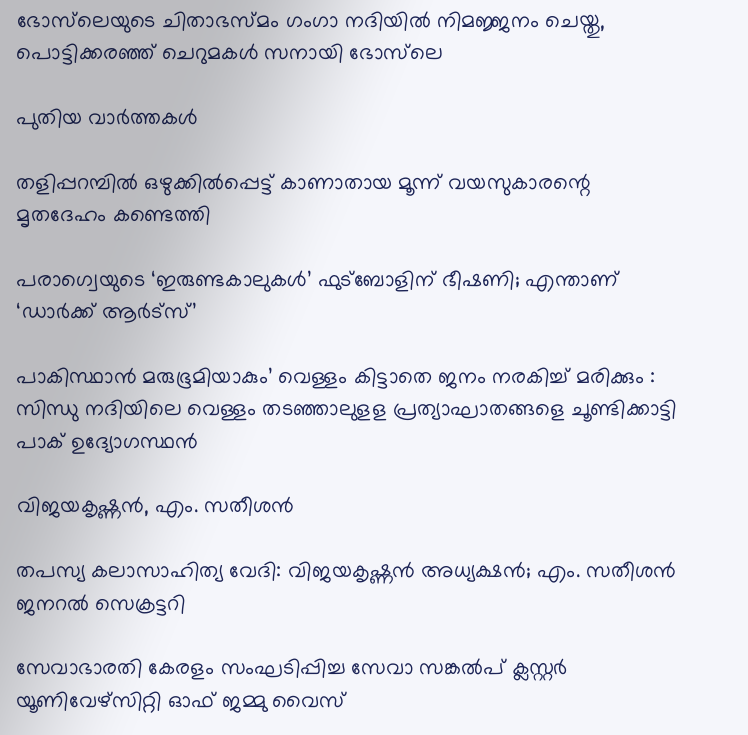ഭോസ്‌ലെയുടെ ചിതാഭസ്മം ഗംഗാ നദിയിൽ നിമജ്ജനം ചെയ്തു, പൊട്ടിക്കരഞ്ഞ് ചെറുമകൾ സനായി ഭോസ്‌ലെ

പുതിയ വാര്‍ത്തകള്‍

തളിപ്പറമ്പില്‍ ഒഴുക്കില്‍പ്പെട്ട് കാണാതായ മൂന്ന് വയസുകാരന്റെ മൃതദേഹം കണ്ടെത്തി

പരാഗ്വെയുടെ ‘ഇരുണ്ടകാലുകള്‍’ ഫുട്‌ബോളിന് ഭീഷണി; എന്താണ് ‘ഡാര്‍ക്ക് ആര്‍ട്സ്’

പാകിസ്ഥാൻ മരുഭൂമിയാകും’ വെള്ളം കിട്ടാതെ ജനം നരകിച്ച് മരിക്കും : സിന്ധു നദിയിലെ വെള്ളം തടഞ്ഞാലുളള പ്രത്യാഘാതങ്ങളെ ചൂണ്ടിക്കാട്ടി പാക് ഉദ്യോഗസ്ഥൻ

വിജയകൃഷ്ണന്‍, എം. സതീശന്‍

തപസ്യ കലാസാഹിത്യ വേദി: വിജയകൃഷ്ണന്‍ അധ്യക്ഷന്‍; എം. സതീശന്‍ ജനറല്‍ സെക്രട്ടറി

സേവാഭാരതി കേരളം സംഘടിപ്പിച്ച സേവാ സങ്കല്‍പ് ക്ലസ്റ്റര്‍ യൂണിവേഴ്‌സിറ്റി ഓഫ് ജമ്മു വൈസ്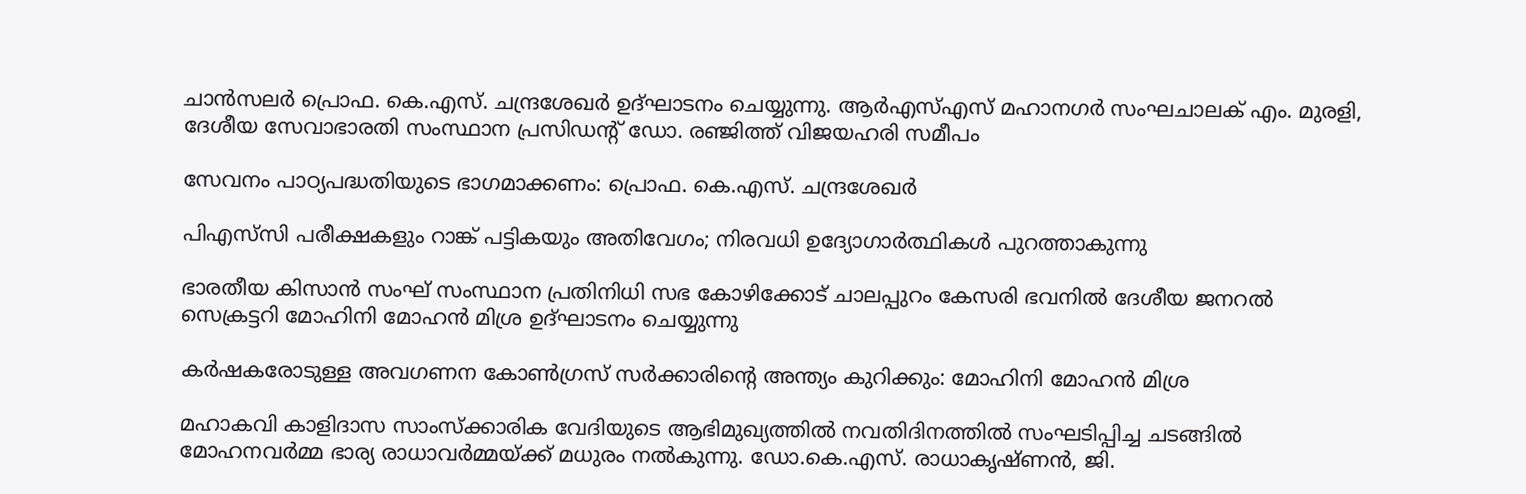ചാന്‍സലര്‍ പ്രൊഫ. കെ.എസ്. ചന്ദ്രശേഖര്‍ ഉദ്ഘാടനം ചെയ്യുന്നു. ആര്‍എസ്എസ് മഹാനഗര്‍ സംഘചാലക് എം. മുരളി, ദേശീയ സേവാഭാരതി സംസ്ഥാന പ്രസിഡന്റ് ഡോ. രഞ്ജിത്ത് വിജയഹരി സമീപം

സേവനം പാഠ്യപദ്ധതിയുടെ ഭാഗമാക്കണം: പ്രൊഫ. കെ.എസ്. ചന്ദ്രശേഖര്‍

പിഎസ്‌സി പരീക്ഷകളും റാങ്ക് പട്ടികയും അതിവേഗം; നിരവധി ഉദ്യോഗാര്‍ത്ഥികള്‍ പുറത്താകുന്നു

ഭാരതീയ കിസാന്‍ സംഘ് സംസ്ഥാന പ്രതിനിധി സഭ കോഴിക്കോട് ചാലപ്പുറം കേസരി ഭവനില്‍ ദേശീയ ജനറല്‍ സെക്രട്ടറി മോഹിനി മോഹന്‍ മിശ്ര ഉദ്ഘാടനം ചെയ്യുന്നു

കര്‍ഷകരോടുള്ള അവഗണന കോണ്‍ഗ്രസ് സര്‍ക്കാരിന്റെ അന്ത്യം കുറിക്കും: മോഹിനി മോഹന്‍ മിശ്ര

മഹാകവി കാളിദാസ സാംസ്‌ക്കാരിക വേദിയുടെ ആഭിമുഖ്യത്തില്‍ നവതിദിനത്തില്‍ സംഘടിപ്പിച്ച ചടങ്ങില്‍ മോഹനവര്‍മ്മ ഭാര്യ രാധാവര്‍മ്മയ്ക്ക് മധുരം നല്‍കുന്നു. ഡോ.കെ.എസ്. രാധാകൃഷ്ണന്‍, ജി.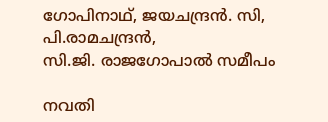ഗോപിനാഥ്, ജയചന്ദ്രന്‍. സി, പി.രാമചന്ദ്രന്‍,
സി.ജി. രാജഗോപാല്‍ സമീപം

നവതി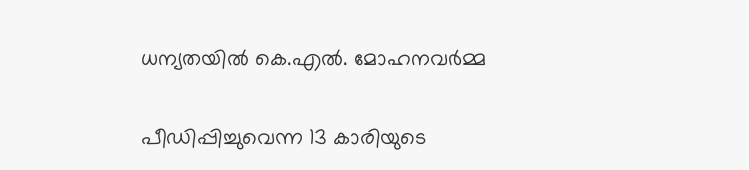ധന്യതയില്‍ കെ.എല്‍. മോഹനവര്‍മ്മ

പീഡിപ്പിച്ചുവെന്ന 13 കാരിയുടെ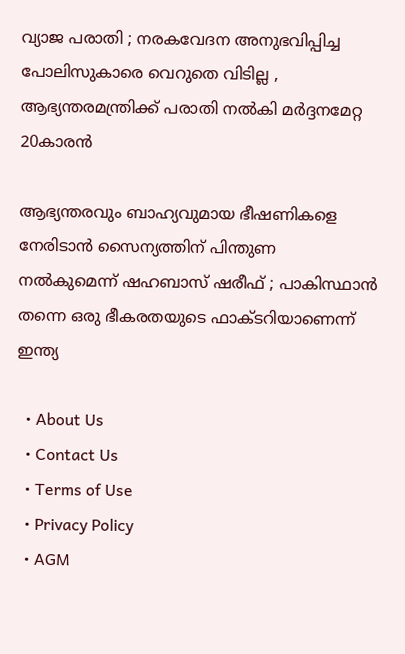വ്യാജ പരാതി ; നരകവേദന അനുഭവിപ്പിച്ച പോലിസുകാരെ വെറുതെ വിടില്ല , ആഭ്യന്തരമന്ത്രിക്ക് പരാതി നൽകി മർദ്ദനമേറ്റ 20കാരൻ

ആഭ്യന്തരവും ബാഹ്യവുമായ ഭീഷണികളെ നേരിടാൻ സൈന്യത്തിന് പിന്തുണ നൽകുമെന്ന് ഷഹബാസ് ഷരീഫ് ; പാകിസ്ഥാൻ തന്നെ ഒരു ഭീകരതയുടെ ഫാക്ടറിയാണെന്ന് ഇന്ത്യ

  • About Us
  • Contact Us
  • Terms of Use
  • Privacy Policy
  • AGM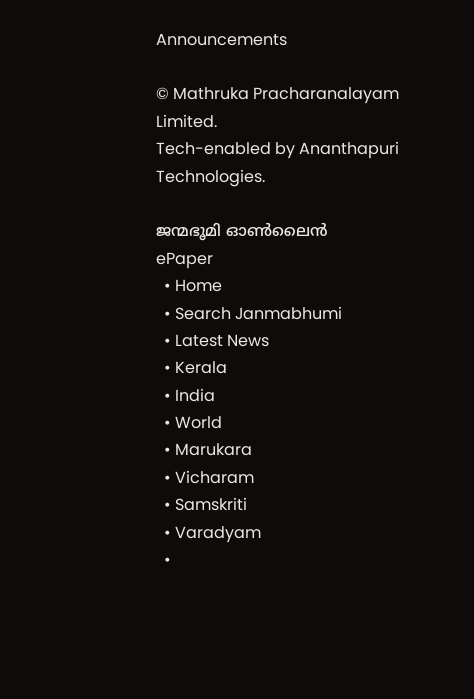Announcements

© Mathruka Pracharanalayam Limited.
Tech-enabled by Ananthapuri Technologies.

ജന്മഭൂമി ഓണ്‍ലൈന്‍
ePaper
  • Home
  • Search Janmabhumi
  • Latest News
  • Kerala
  • India
  • World
  • Marukara
  • Vicharam
  • Samskriti
  • Varadyam
  •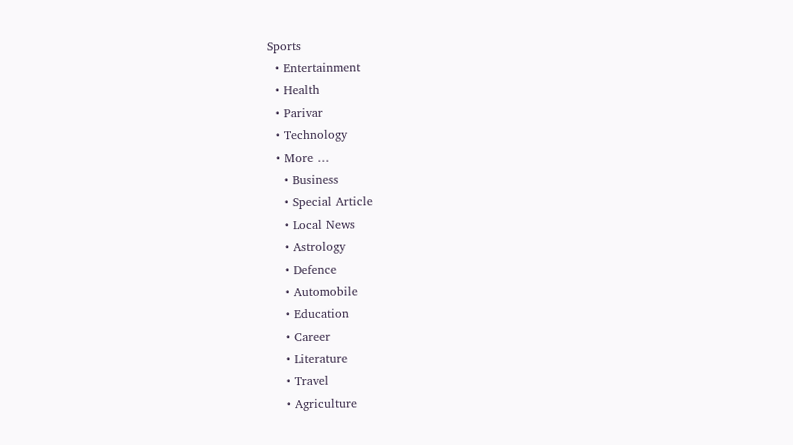Sports
  • Entertainment
  • Health
  • Parivar
  • Technology
  • More …
    • Business
    • Special Article
    • Local News
    • Astrology
    • Defence
    • Automobile
    • Education
    • Career
    • Literature
    • Travel
    • Agriculture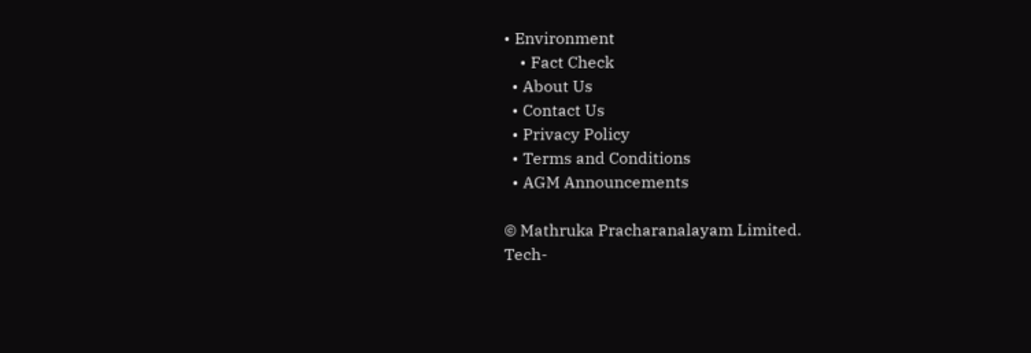• Environment
    • Fact Check
  • About Us
  • Contact Us
  • Privacy Policy
  • Terms and Conditions
  • AGM Announcements

© Mathruka Pracharanalayam Limited.
Tech-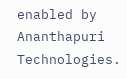enabled by Ananthapuri Technologies.